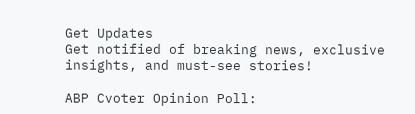Get Updates
Get notified of breaking news, exclusive insights, and must-see stories!

ABP Cvoter Opinion Poll: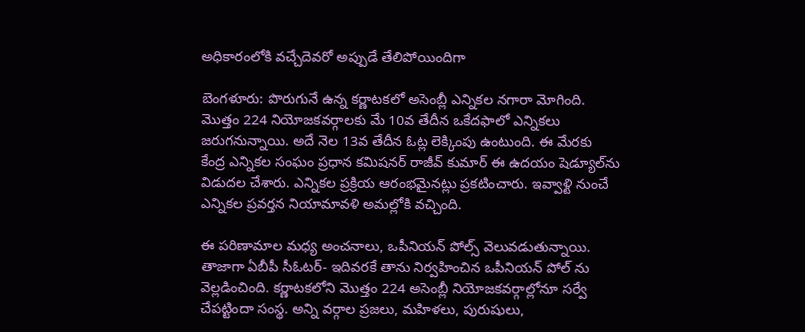అధికారంలోకి వచ్చేదెవరో అప్పుడే తేలిపోయిందిగా

బెంగళూరు: పొరుగునే ఉన్న కర్ణాటకలో అసెంబ్లీ ఎన్నికల నగారా మోగింది. మొత్తం 224 నియోజకవర్గాలకు మే 10వ తేదీన ఒకేదఫాలో ఎన్నికలు జరుగనున్నాయి. అదే నెల 13వ తేదీన ఓట్ల లెక్కింపు ఉంటుంది. ఈ మేరకు కేంద్ర ఎన్నికల సంఘం ప్రధాన కమిషనర్ రాజీవ్ కుమార్ ఈ ఉదయం షెడ్యూల్‌ను విడుదల చేశారు. ఎన్నికల ప్రక్రియ ఆరంభమైనట్లు ప్రకటించారు. ఇవ్వాళ్టి నుంచే ఎన్నికల ప్రవర్తన నియామావళి అమల్లోకి వచ్చింది.

ఈ పరిణామాల మధ్య అంచనాలు, ఒపీనియన్ పోల్స్ వెలువడుతున్నాయి. తాజాగా ఏబీపీ సీఓటర్- ఇదివరకే తాను నిర్వహించిన ఒపీనియన్ పోల్ ను వెల్లడించింది. కర్ణాటకలోని మొత్తం 224 అసెంబ్లీ నియోజకవర్గాల్లోనూ సర్వే చేపట్టిందా సంస్థ. అన్ని వర్గాల ప్రజలు, మహిళలు, పురుషులు,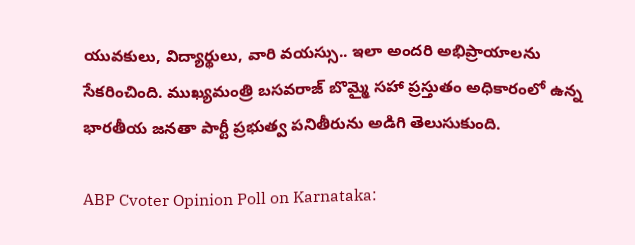యువకులు, విద్యార్థులు, వారి వయస్సు.. ఇలా అందరి అభిప్రాయాలను సేకరించింది. ముఖ్యమంత్రి బసవరాజ్ బొమ్మై సహా ప్రస్తుతం అధికారంలో ఉన్న భారతీయ జనతా పార్టీ ప్రభుత్వ పనితీరును అడిగి తెలుసుకుంది.

ABP Cvoter Opinion Poll on Karnataka: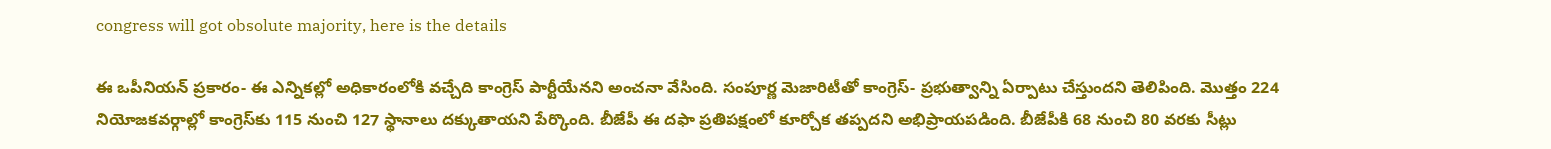congress will got obsolute majority, here is the details

ఈ ఒపీనియన్ ప్రకారం- ఈ ఎన్నికల్లో అధికారంలోకి వచ్చేది కాంగ్రెస్ పార్టీయేనని అంచనా వేసింది. సంపూర్ణ మెజారిటీతో కాంగ్రెస్- ప్రభుత్వాన్ని ఏర్పాటు చేస్తుందని తెలిపింది. మొత్తం 224 నియోజకవర్గాల్లో కాంగ్రెస్‌కు 115 నుంచి 127 స్థానాలు దక్కుతాయని పేర్కొంది. బీజేపీ ఈ దఫా ప్రతిపక్షంలో కూర్చోక తప్పదని అభిప్రాయపడింది. బీజేపీకి 68 నుంచి 80 వరకు సీట్లు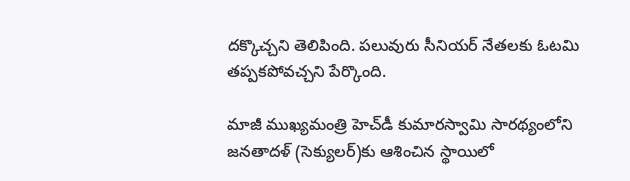దక్కొచ్చని తెలిపింది. పలువురు సీనియర్ నేతలకు ఓటమి తప్పకపోవచ్చని పేర్కొంది.

మాజీ ముఖ్యమంత్రి హెచ్‌డీ కుమారస్వామి సారథ్యంలోని జనతాదళ్ (సెక్యులర్)కు ఆశించిన స్థాయిలో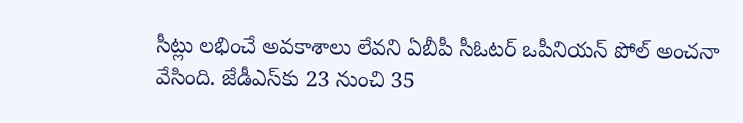సీట్లు లభించే అవకాశాలు లేవని ఏబీపీ సీఓటర్ ఒపీనియన్ పోల్ అంచనా వేసింది. జేడీఎస్‌కు 23 నుంచి 35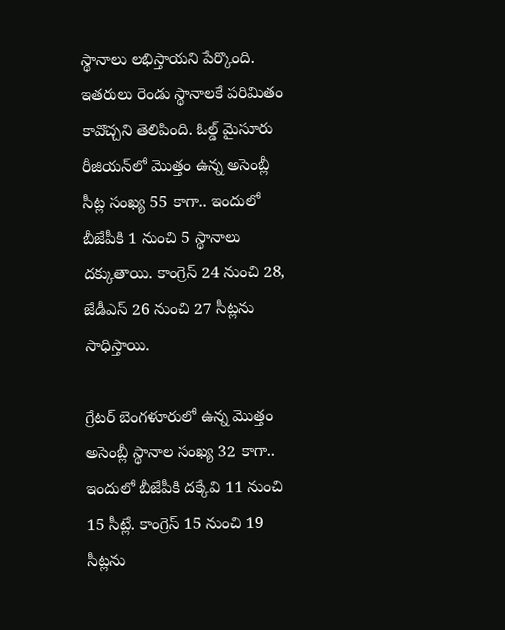స్థానాలు లభిస్తాయని పేర్కొంది. ఇతరులు రెండు స్థానాలకే పరిమితం కావొచ్చని తెలిపింది. ఓల్డ్ మైసూరు రీజియన్‌లో మొత్తం ఉన్న అసెంబ్లీ సీట్ల సంఖ్య 55 కాగా.. ఇందులో బీజేపీకి 1 నుంచి 5 స్థానాలు దక్కుతాయి. కాంగ్రెస్ 24 నుంచి 28, జేడీఎస్ 26 నుంచి 27 సీట్లను సాధిస్తాయి.

గ్రేటర్ బెంగళూరులో ఉన్న మొత్తం అసెంబ్లీ స్థానాల సంఖ్య 32 కాగా.. ఇందులో బీజేపీకి దక్కేవి 11 నుంచి 15 సీట్లే. కాంగ్రెస్ 15 నుంచి 19 సీట్లను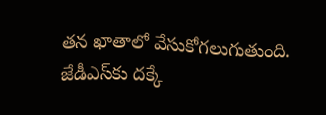తన ఖాతాలో వేసుకోగలుగుతుంది. జేడీఎస్‌కు దక్కే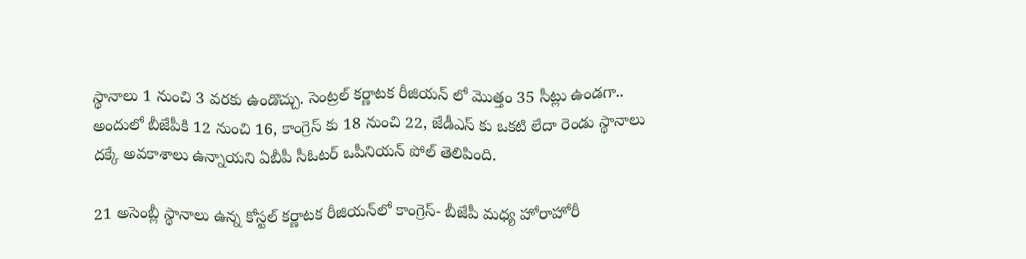స్థానాలు 1 నుంచి 3 వరకు ఉండొచ్చు. సెంట్రల్ కర్ణాటక రీజియన్ లో మొత్తం 35 సీట్లు ఉండగా.. అందులో బీజేపీకి 12 నుంచి 16, కాంగ్రెస్ కు 18 నుంచి 22, జేడీఎస్ కు ఒకటి లేదా రెండు స్థానాలు దక్కే అవకాశాలు ఉన్నాయని ఏబీపీ సీఓటర్ ఒపీనియన్ పోల్ తెలిపింది.

21 అసెంబ్లీ స్థానాలు ఉన్న కోస్టల్ కర్ణాటక రీజియన్‌లో కాంగ్రెస్- బీజేపీ మధ్య హోరాహోరీ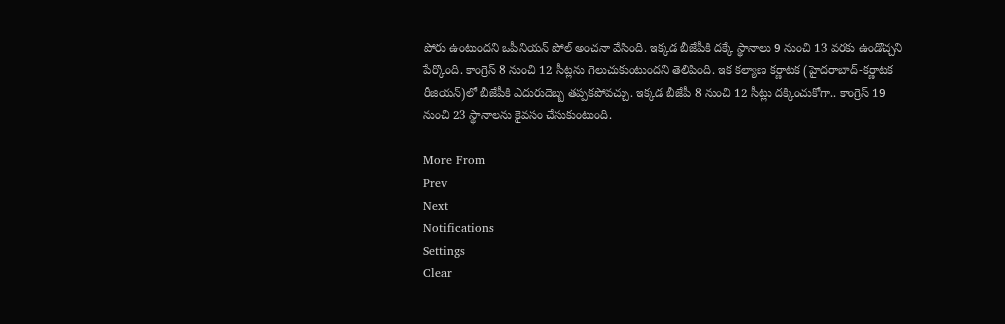పోరు ఉంటుందని ఒపీనియన్ పోల్ అంచనా వేసింది. ఇక్కడ బీజేపీకి దక్కే స్థానాలు 9 నుంచి 13 వరకు ఉండొచ్చని పేర్కొంది. కాంగ్రెస్ 8 నుంచి 12 సీట్లను గెలుచుకుంటుందని తెలిపింది. ఇక కల్యాణ కర్ణాటక (హైదరాబాద్-కర్ణాటక రీజియన్‌)లో బీజేపీకి ఎదురుదెబ్బ తప్పకపోవచ్చు. ఇక్కడ బీజేపీ 8 నుంచి 12 సీట్లు దక్కించుకోగా.. కాంగ్రెస్ 19 నుంచి 23 స్థానాలను కైవసం చేసుకుంటుంది.

More From
Prev
Next
Notifications
Settings
Clear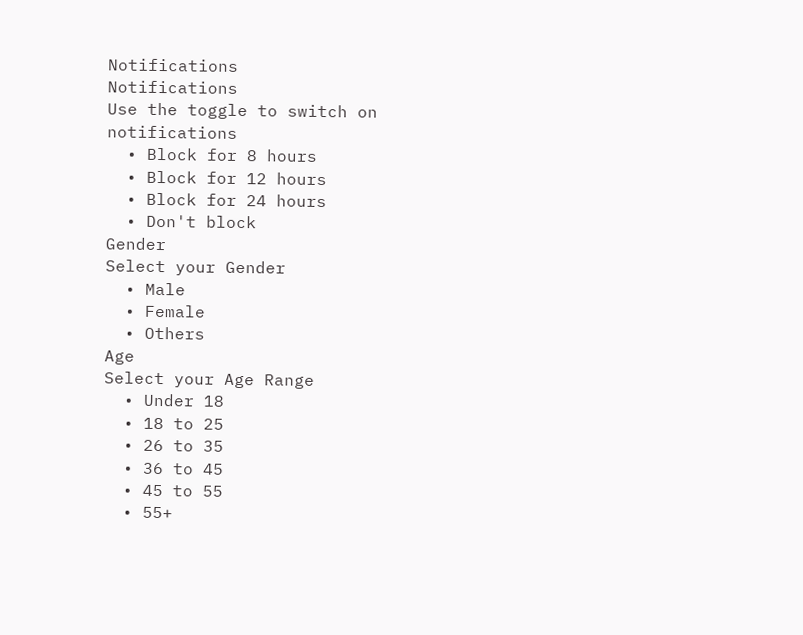Notifications
Notifications
Use the toggle to switch on notifications
  • Block for 8 hours
  • Block for 12 hours
  • Block for 24 hours
  • Don't block
Gender
Select your Gender
  • Male
  • Female
  • Others
Age
Select your Age Range
  • Under 18
  • 18 to 25
  • 26 to 35
  • 36 to 45
  • 45 to 55
  • 55+